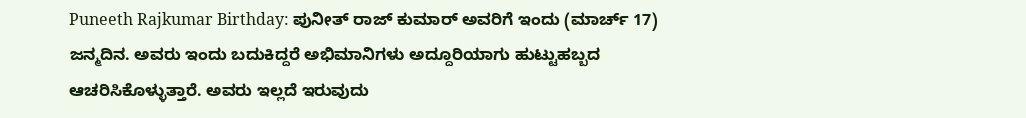Puneeth Rajkumar Birthday: ಪುನೀತ್ ರಾಜ್ ಕುಮಾರ್ ಅವರಿಗೆ ಇಂದು (ಮಾರ್ಚ್ 17) ಜನ್ಮದಿನ. ಅವರು ಇಂದು ಬದುಕಿದ್ದರೆ ಅಭಿಮಾನಿಗಳು ಅದ್ದೂರಿಯಾಗು ಹುಟ್ಟುಹಬ್ಬದ ಆಚರಿಸಿಕೊಳ್ಳುತ್ತಾರೆ. ಅವರು ಇಲ್ಲದೆ ಇರುವುದು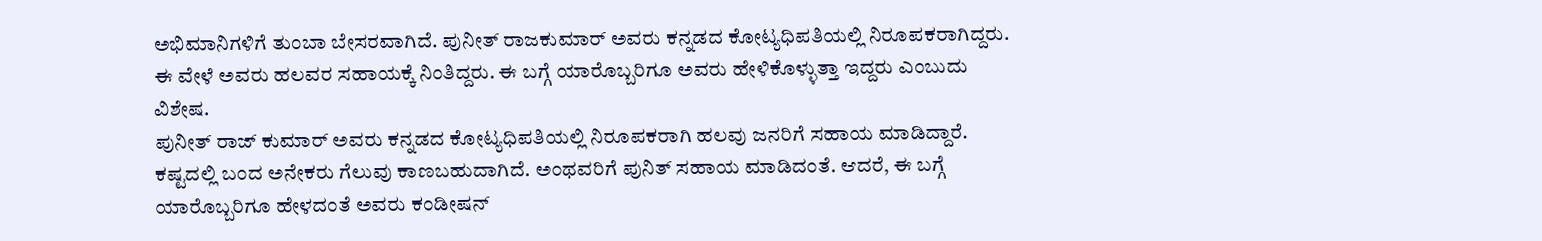ಅಭಿಮಾನಿಗಳಿಗೆ ತುಂಬಾ ಬೇಸರವಾಗಿದೆ. ಪುನೀತ್ ರಾಜಕುಮಾರ್ ಅವರು ಕನ್ನಡದ ಕೋಟ್ಯಧಿಪತಿಯಲ್ಲಿ ನಿರೂಪಕರಾಗಿದ್ದರು. ಈ ವೇಳೆ ಅವರು ಹಲವರ ಸಹಾಯಕ್ಕೆ ನಿಂತಿದ್ದರು. ಈ ಬಗ್ಗೆ ಯಾರೊಬ್ಬರಿಗೂ ಅವರು ಹೇಳಿಕೊಳ್ಳುತ್ತಾ ಇದ್ದರು ಎಂಬುದು ವಿಶೇಷ.
ಪುನೀತ್ ರಾಜ್ ಕುಮಾರ್ ಅವರು ಕನ್ನಡದ ಕೋಟ್ಯಧಿಪತಿಯಲ್ಲಿ ನಿರೂಪಕರಾಗಿ ಹಲವು ಜನರಿಗೆ ಸಹಾಯ ಮಾಡಿದ್ದಾರೆ. ಕಷ್ಟದಲ್ಲಿ ಬಂದ ಅನೇಕರು ಗೆಲುವು ಕಾಣಬಹುದಾಗಿದೆ. ಅಂಥವರಿಗೆ ಪುನಿತ್ ಸಹಾಯ ಮಾಡಿದಂತೆ. ಆದರೆ, ಈ ಬಗ್ಗೆ ಯಾರೊಬ್ಬರಿಗೂ ಹೇಳದಂತೆ ಅವರು ಕಂಡೀಷನ್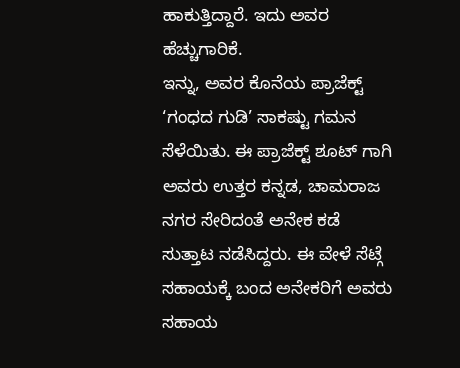ಹಾಕುತ್ತಿದ್ದಾರೆ. ಇದು ಅವರ ಹೆಚ್ಚುಗಾರಿಕೆ.
ಇನ್ನು, ಅವರ ಕೊನೆಯ ಪ್ರಾಜೆಕ್ಟ್ ‘ಗಂಧದ ಗುಡಿ’ ಸಾಕಷ್ಟು ಗಮನ ಸೆಳೆಯಿತು. ಈ ಪ್ರಾಜೆಕ್ಟ್ ಶೂಟ್ ಗಾಗಿ ಅವರು ಉತ್ತರ ಕನ್ನಡ, ಚಾಮರಾಜ ನಗರ ಸೇರಿದಂತೆ ಅನೇಕ ಕಡೆ ಸುತ್ತಾಟ ನಡೆಸಿದ್ದರು. ಈ ವೇಳೆ ಸೆಟ್ಗೆ ಸಹಾಯಕ್ಕೆ ಬಂದ ಅನೇಕರಿಗೆ ಅವರು ಸಹಾಯ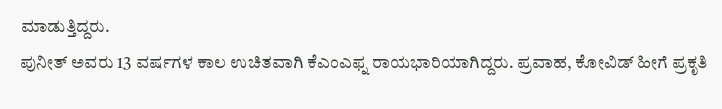ಮಾಡುತ್ತಿದ್ದರು.
ಪುನೀತ್ ಅವರು 13 ವರ್ಷಗಳ ಕಾಲ ಉಚಿತವಾಗಿ ಕೆಎಂಎಫ್ನ ರಾಯಭಾರಿಯಾಗಿದ್ದರು. ಪ್ರವಾಹ, ಕೋವಿಡ್ ಹೀಗೆ ಪ್ರಕೃತಿ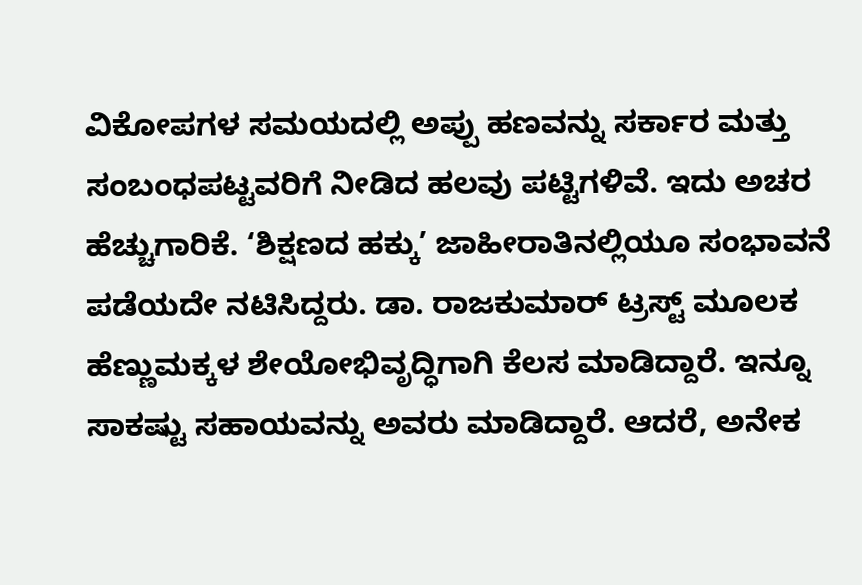ವಿಕೋಪಗಳ ಸಮಯದಲ್ಲಿ ಅಪ್ಪು ಹಣವನ್ನು ಸರ್ಕಾರ ಮತ್ತು ಸಂಬಂಧಪಟ್ಟವರಿಗೆ ನೀಡಿದ ಹಲವು ಪಟ್ಟಿಗಳಿವೆ. ಇದು ಅಚರ ಹೆಚ್ಚುಗಾರಿಕೆ. ‘ಶಿಕ್ಷಣದ ಹಕ್ಕು’ ಜಾಹೀರಾತಿನಲ್ಲಿಯೂ ಸಂಭಾವನೆ ಪಡೆಯದೇ ನಟಿಸಿದ್ದರು. ಡಾ. ರಾಜಕುಮಾರ್ ಟ್ರಸ್ಟ್ ಮೂಲಕ ಹೆಣ್ಣುಮಕ್ಕಳ ಶೇಯೋಭಿವೃದ್ಧಿಗಾಗಿ ಕೆಲಸ ಮಾಡಿದ್ದಾರೆ. ಇನ್ನೂ ಸಾಕಷ್ಟು ಸಹಾಯವನ್ನು ಅವರು ಮಾಡಿದ್ದಾರೆ. ಆದರೆ, ಅನೇಕ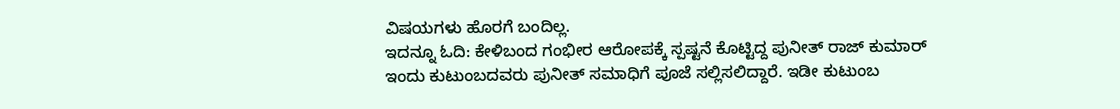ವಿಷಯಗಳು ಹೊರಗೆ ಬಂದಿಲ್ಲ.
ಇದನ್ನೂ ಓದಿ: ಕೇಳಿಬಂದ ಗಂಭೀರ ಆರೋಪಕ್ಕೆ ಸ್ಪಷ್ಟನೆ ಕೊಟ್ಟಿದ್ದ ಪುನೀತ್ ರಾಜ್ ಕುಮಾರ್
ಇಂದು ಕುಟುಂಬದವರು ಪುನೀತ್ ಸಮಾಧಿಗೆ ಪೂಜೆ ಸಲ್ಲಿಸಲಿದ್ದಾರೆ. ಇಡೀ ಕುಟುಂಬ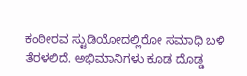ಕಂಠೀರವ ಸ್ಟುಡಿಯೋದಲ್ಲಿರೋ ಸಮಾಧಿ ಬಳಿ ತೆರಳಲಿದೆ. ಅಭಿಮಾನಿಗಳು ಕೂಡ ದೊಡ್ಡ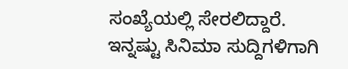ಸಂಖ್ಯೆಯಲ್ಲಿ ಸೇರಲಿದ್ದಾರೆ.
ಇನ್ನಷ್ಟು ಸಿನಿಮಾ ಸುದ್ದಿಗಳಿಗಾಗಿ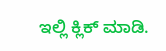ಇಲ್ಲಿ ಕ್ಲಿಕ್ ಮಾಡಿ.